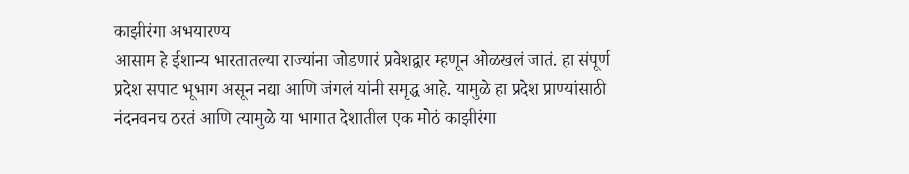काझीरंगा अभयारण्य
आसाम हे ईशान्य भारतातल्या राज्यांना जोडणारं प्रवेशद्वार म्हणून ओळखलं जातं. हा संपूर्ण प्रदेश सपाट भूभाग असून नद्या आणि जंगलं यांनी समृद्ध आहे. यामुळे हा प्रदेश प्राण्यांसाठी नंदनवनच ठरतं आणि त्यामुळे या भागात देशातील एक मोठं काझीरंगा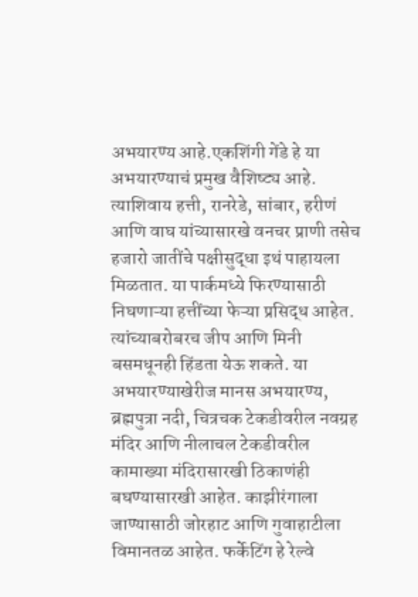अभयारण्य आहे.एकशिंगी गेंडे हे या अभयारण्याचं प्रमुख वैशिष्ट्य आहे. त्याशिवाय हत्ती, रानरेडे, सांबार, हरीणं आणि वाघ यांच्यासारखे वनचर प्राणी तसेच हजारो जातींचे पक्षीसुद्धा इथं पाहायला मिळतात. या पार्कमध्ये फिरण्यासाठी निघणाऱ्या हत्तींच्या फेऱ्या प्रसिद्ध आहेत. त्यांच्याबरोबरच जीप आणि मिनी बसमधूनही हिंडता येऊ शकते. या अभयारण्याखेरीज मानस अभयारण्य, ब्रह्मपुत्रा नदी, चित्रचक टेकडीवरील नवग्रह मंदिर आणि नीलाचल टेकडीवरील कामाख्या मंदिरासारखी ठिकाणंही बघण्यासारखी आहेत. काझीरंगाला जाण्यासाठी जोरहाट आणि गुवाहाटीला विमानतळ आहेत. फर्केटिंग हे रेल्वे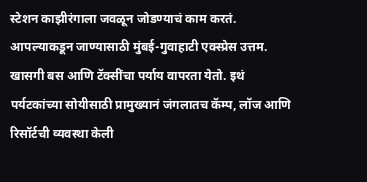स्टेशन काझीरंगाला जवळून जोडण्याचं काम करतं. आपल्याकडून जाण्यासाठी मुंबई-गुवाहाटी एक्स्प्रेस उत्तम. खासगी बस आणि टॅक्सींचा पर्याय वापरता येतो. इथं पर्यटकांच्या सोयीसाठी प्रामुख्यानं जंगलातच कॅम्प, लॉज आणि रिसॉर्टची व्यवस्था केली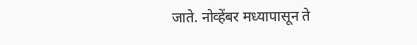जाते. नोव्हेंबर मध्यापासून ते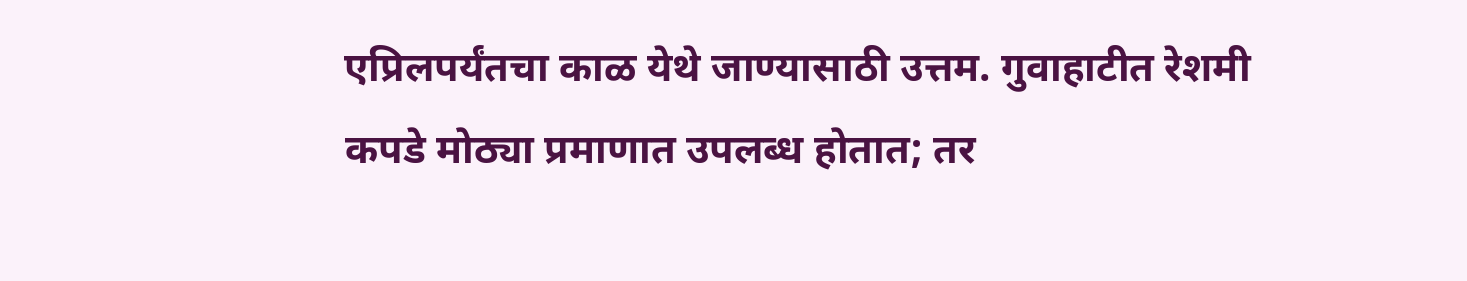एप्रिलपर्यंतचा काळ येथे जाण्यासाठी उत्तम. गुवाहाटीत रेशमी कपडे मोठ्या प्रमाणात उपलब्ध होतात; तर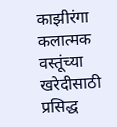काझीरंगा कलात्मक वस्तूंच्या खरेदीसाठी प्रसिद्ध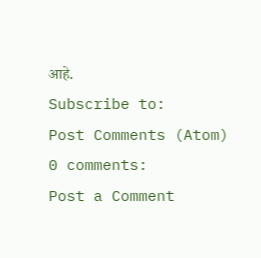आहे.
Subscribe to:
Post Comments (Atom)
0 comments:
Post a Comment